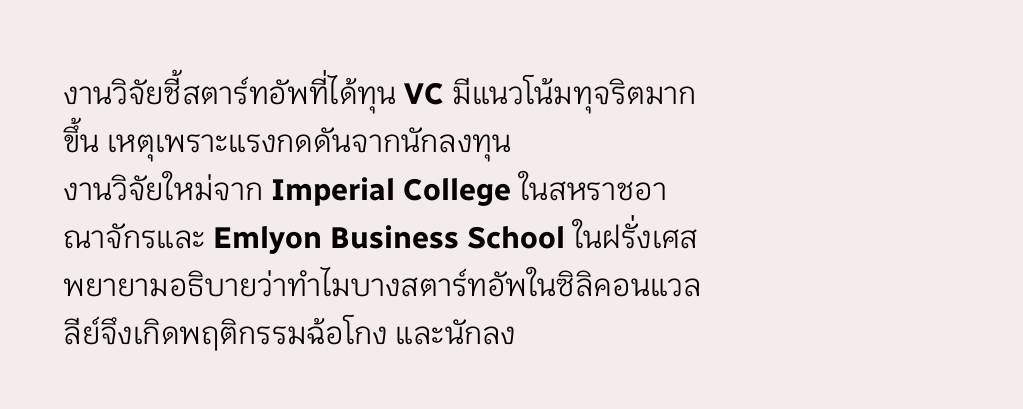งานวิจัยชี้สตาร์ทอัพที่ได้ทุน VC มีแนวโน้มทุจริตมากขึ้น เหตุเพราะแรงกดดันจากนักลงทุน
งานวิจัยใหม่จาก Imperial College ในสหราชอาณาจักรและ Emlyon Business School ในฝรั่งเศส พยายามอธิบายว่าทำไมบางสตาร์ทอัพในซิลิคอนแวลลีย์จึงเกิดพฤติกรรมฉ้อโกง และนักลง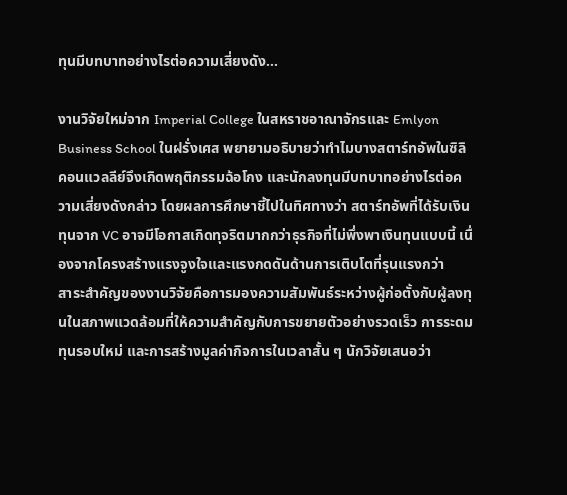ทุนมีบทบาทอย่างไรต่อความเสี่ยงดัง…

งานวิจัยใหม่จาก Imperial College ในสหราชอาณาจักรและ Emlyon Business School ในฝรั่งเศส พยายามอธิบายว่าทำไมบางสตาร์ทอัพในซิลิคอนแวลลีย์จึงเกิดพฤติกรรมฉ้อโกง และนักลงทุนมีบทบาทอย่างไรต่อความเสี่ยงดังกล่าว โดยผลการศึกษาชี้ไปในทิศทางว่า สตาร์ทอัพที่ได้รับเงินทุนจาก VC อาจมีโอกาสเกิดทุจริตมากกว่าธุรกิจที่ไม่พึ่งพาเงินทุนแบบนี้ เนื่องจากโครงสร้างแรงจูงใจและแรงกดดันด้านการเติบโตที่รุนแรงกว่า
สาระสำคัญของงานวิจัยคือการมองความสัมพันธ์ระหว่างผู้ก่อตั้งกับผู้ลงทุนในสภาพแวดล้อมที่ให้ความสำคัญกับการขยายตัวอย่างรวดเร็ว การระดมทุนรอบใหม่ และการสร้างมูลค่ากิจการในเวลาสั้น ๆ นักวิจัยเสนอว่า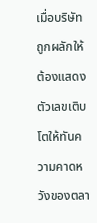เมื่อบริษัทถูกผลักให้ต้องแสดงตัวเลขเติบโตให้ทันความคาดหวังของตลา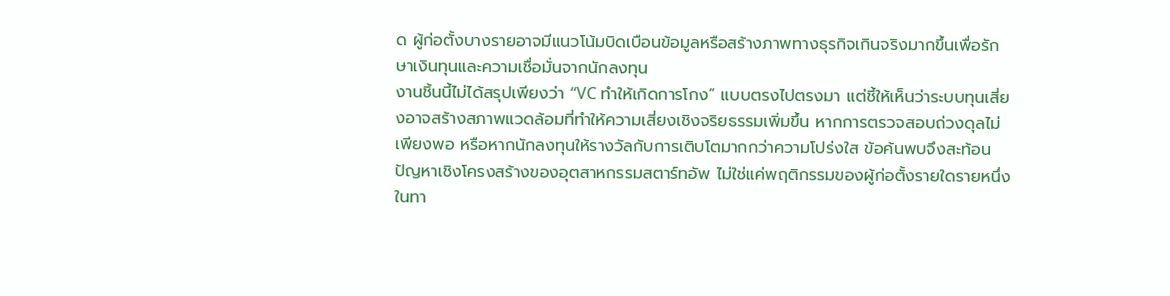ด ผู้ก่อตั้งบางรายอาจมีแนวโน้มบิดเบือนข้อมูลหรือสร้างภาพทางธุรกิจเกินจริงมากขึ้นเพื่อรักษาเงินทุนและความเชื่อมั่นจากนักลงทุน
งานชิ้นนี้ไม่ได้สรุปเพียงว่า “VC ทำให้เกิดการโกง” แบบตรงไปตรงมา แต่ชี้ให้เห็นว่าระบบทุนเสี่ยงอาจสร้างสภาพแวดล้อมที่ทำให้ความเสี่ยงเชิงจริยธรรมเพิ่มขึ้น หากการตรวจสอบถ่วงดุลไม่เพียงพอ หรือหากนักลงทุนให้รางวัลกับการเติบโตมากกว่าความโปร่งใส ข้อค้นพบจึงสะท้อนปัญหาเชิงโครงสร้างของอุตสาหกรรมสตาร์ทอัพ ไม่ใช่แค่พฤติกรรมของผู้ก่อตั้งรายใดรายหนึ่ง
ในทา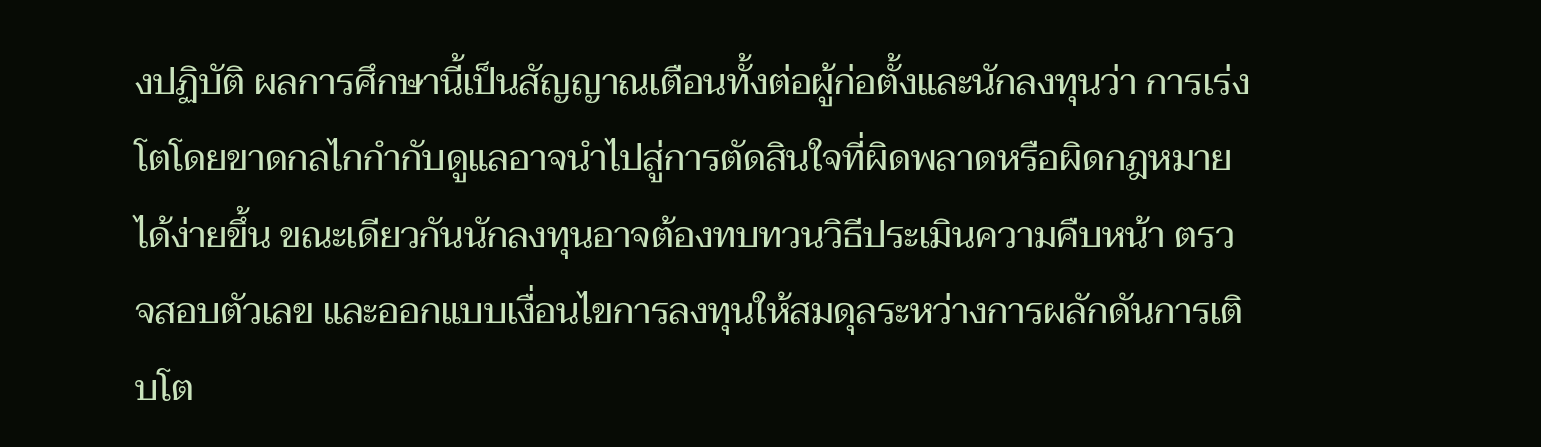งปฏิบัติ ผลการศึกษานี้เป็นสัญญาณเตือนทั้งต่อผู้ก่อตั้งและนักลงทุนว่า การเร่งโตโดยขาดกลไกกำกับดูแลอาจนำไปสู่การตัดสินใจที่ผิดพลาดหรือผิดกฎหมายได้ง่ายขึ้น ขณะเดียวกันนักลงทุนอาจต้องทบทวนวิธีประเมินความคืบหน้า ตรวจสอบตัวเลข และออกแบบเงื่อนไขการลงทุนให้สมดุลระหว่างการผลักดันการเติบโต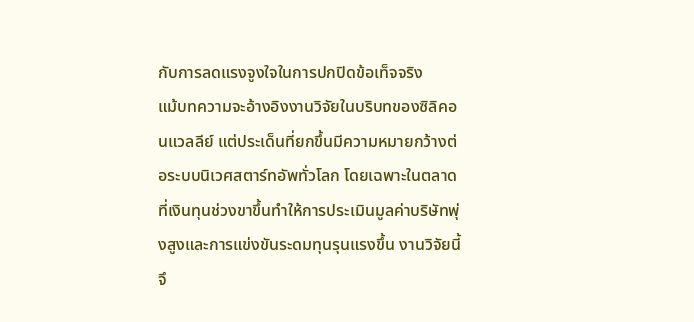กับการลดแรงจูงใจในการปกปิดข้อเท็จจริง
แม้บทความจะอ้างอิงงานวิจัยในบริบทของซิลิคอนแวลลีย์ แต่ประเด็นที่ยกขึ้นมีความหมายกว้างต่อระบบนิเวศสตาร์ทอัพทั่วโลก โดยเฉพาะในตลาดที่เงินทุนช่วงขาขึ้นทำให้การประเมินมูลค่าบริษัทพุ่งสูงและการแข่งขันระดมทุนรุนแรงขึ้น งานวิจัยนี้จึ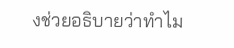งช่วยอธิบายว่าทำไม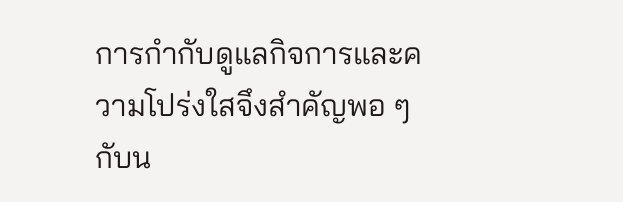การกำกับดูแลกิจการและความโปร่งใสจึงสำคัญพอ ๆ กับน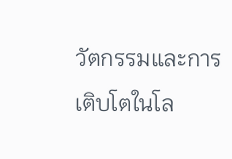วัตกรรมและการเติบโตในโล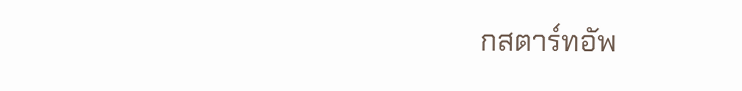กสตาร์ทอัพ